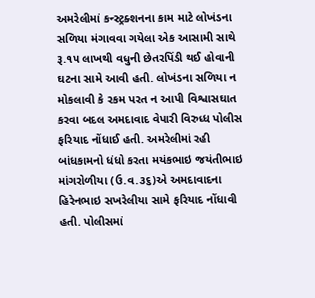અમરેલીમાં કન્સ્ટ્રક્શનના કામ માટે લોખંડના સળિયા મંગાવવા ગયેલા એક આસામી સાથે રૂ.૧૫ લાખથી વધુની છેતરપિંડી થઈ હોવાની ઘટના સામે આવી હતી. લોખંડના સળિયા ન મોકલાવી કે રકમ પરત ન આપી વિશ્વાસઘાત કરવા બદલ અમદાવાદ વેપારી વિરુધ્ધ પોલીસ ફરિયાદ નોંધાઈ હતી. અમરેલીમાં રહી બાંધકામનો ધંધો કરતા મયંકભાઇ જયંતીભાઇ માંગરોળીયા (ઉ.વ.૩૬)એ અમદાવાદના હિરેનભાઇ સખરેલીયા સામે ફરિયાદ નોંધાવી હતી. પોલીસમાં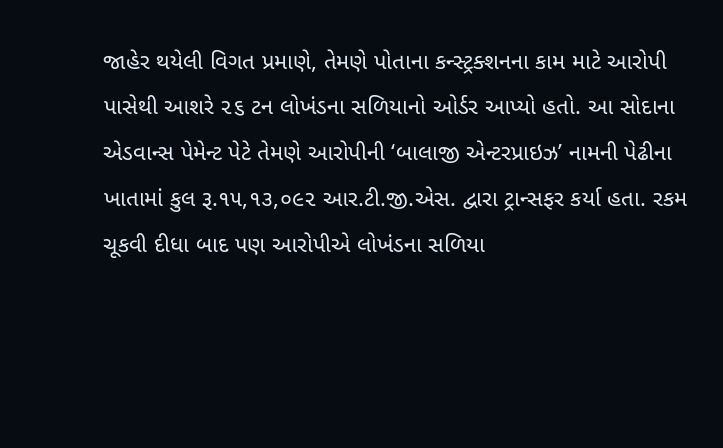જાહેર થયેલી વિગત પ્રમાણે, તેમણે પોતાના કન્સ્ટ્રક્શનના કામ માટે આરોપી પાસેથી આશરે ૨૬ ટન લોખંડના સળિયાનો ઓર્ડર આપ્યો હતો. આ સોદાના એડવાન્સ પેમેન્ટ પેટે તેમણે આરોપીની ‘બાલાજી એન્ટરપ્રાઇઝ’ નામની પેઢીના ખાતામાં કુલ રૂ.૧૫,૧૩,૦૯૨ આર.ટી.જી.એસ. દ્વારા ટ્રાન્સફર કર્યા હતા. રકમ ચૂકવી દીધા બાદ પણ આરોપીએ લોખંડના સળિયા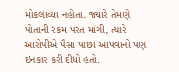મોકલાવ્યા નહોતા. જ્યારે તેમણે પોતાની રકમ પરત માંગી, ત્યારે આરોપીએ પૈસા પાછા આપવાનો પણ ઇનકાર કરી દીધો હતો.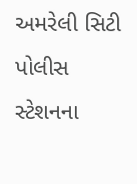અમરેલી સિટી પોલીસ સ્ટેશનના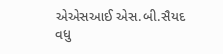એએસઆઈ એસ.બી.સૈયદ વધુ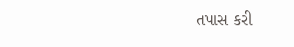તપાસ કરી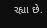રહ્યા છે.